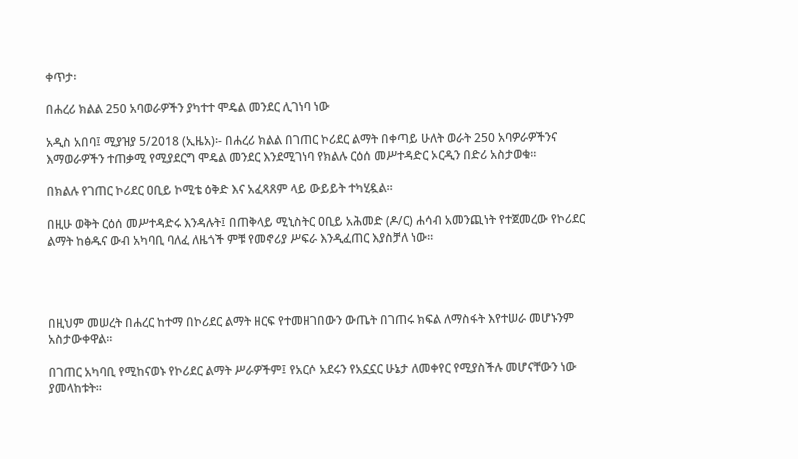ቀጥታ፡

በሐረሪ ክልል 250 አባወራዎችን ያካተተ ሞዴል መንደር ሊገነባ ነው

አዲስ አበባ፤ ሚያዝያ 5/2018 (ኢዜአ)፡- በሐረሪ ክልል በገጠር ኮሪደር ልማት በቀጣይ ሁለት ወራት 250 አባዎራዎችንና እማወራዎችን ተጠቃሚ የሚያደርግ ሞዴል መንደር እንደሚገነባ የክልሉ ርዕሰ መሥተዳድር ኦርዲን በድሪ አስታወቁ።

በክልሉ የገጠር ኮሪደር ዐቢይ ኮሚቴ ዕቅድ እና አፈጻጸም ላይ ውይይት ተካሂዷል።

በዚሁ ወቅት ርዕሰ መሥተዳድሩ እንዳሉት፤ በጠቅላይ ሚኒስትር ዐቢይ አሕመድ (ዶ/ር) ሐሳብ አመንጪነት የተጀመረው የኮሪደር ልማት ከፅዱና ውብ አካባቢ ባለፈ ለዜጎች ምቹ የመኖሪያ ሥፍራ እንዲፈጠር እያስቻለ ነው።




በዚህም መሠረት በሐረር ከተማ በኮሪደር ልማት ዘርፍ የተመዘገበውን ውጤት በገጠሩ ክፍል ለማስፋት እየተሠራ መሆኑንም አስታውቀዋል።

በገጠር አካባቢ የሚከናወኑ የኮሪደር ልማት ሥራዎችም፤ የአርሶ አደሩን የአኗኗር ሁኔታ ለመቀየር የሚያስችሉ መሆናቸውን ነው ያመላከቱት።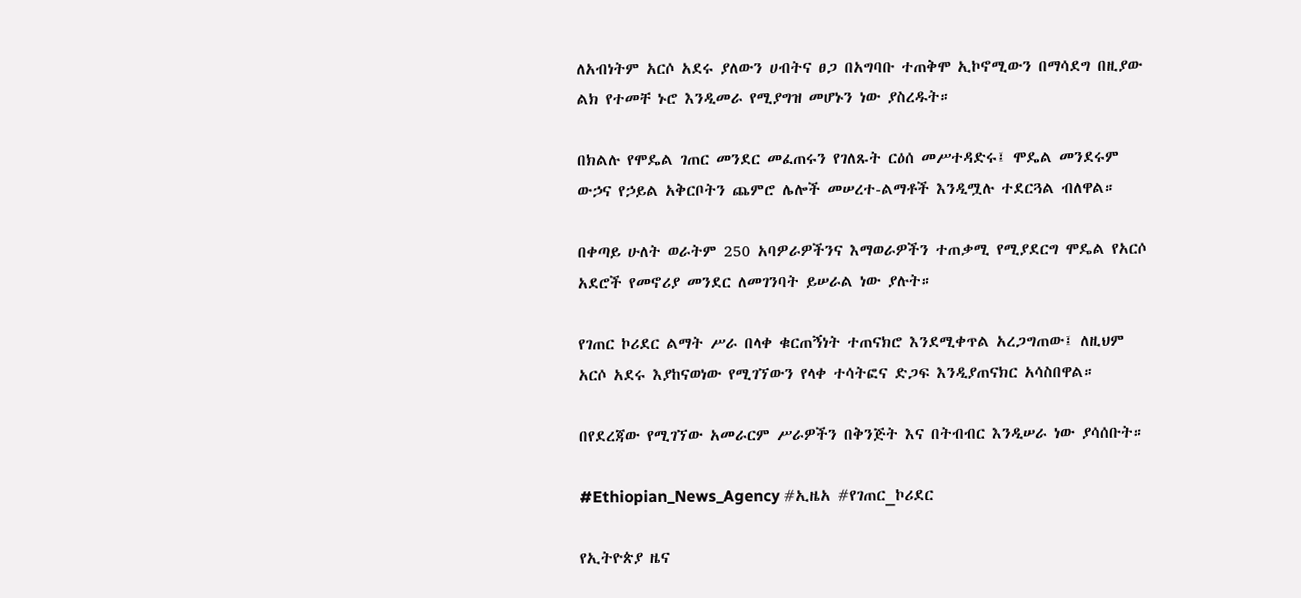ለአብነትም አርሶ አደሩ ያለውን ሀብትና ፀጋ በአግባቡ ተጠቅሞ ኢኮኖሚውን በማሳደግ በዚያው ልክ የተመቸ ኑሮ እንዲመራ የሚያግዝ መሆኑን ነው ያስረዱት።

በክልሉ የሞዴል ገጠር መንደር መፈጠሩን የገለጹት ርዕሰ መሥተዳድሩ፤ ሞዴል መንደሩም ውኃና የኃይል አቅርቦትን ጨምሮ ሌሎች መሠረተ-ልማቶች እንዲሟሉ ተደርጓል ብለዋል።

በቀጣይ ሁለት ወራትም 250 አባዎራዎችንና እማወራዎችን ተጠቃሚ የሚያደርግ ሞዴል የአርሶ አደሮች የመኖሪያ መንደር ለመገንባት ይሠራል ነው ያሉት።

የገጠር ኮሪደር ልማት ሥራ በላቀ ቁርጠኝነት ተጠናክሮ እንደሚቀጥል አረጋግጠው፤ ለዚህም አርሶ አደሩ እያከናወነው የሚገኘውን የላቀ ተሳትፎና ድጋፍ እንዲያጠናክር አሳስበዋል።

በየደረጃው የሚገኘው አመራርም ሥራዎችን በቅንጅት እና በትብብር እንዲሠራ ነው ያሳሰቡት።

#Ethiopian_News_Agency #ኢዜአ #የገጠር_ኮሪደር

የኢትዮጵያ ዜና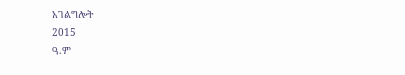አገልግሎት
2015
ዓ.ም